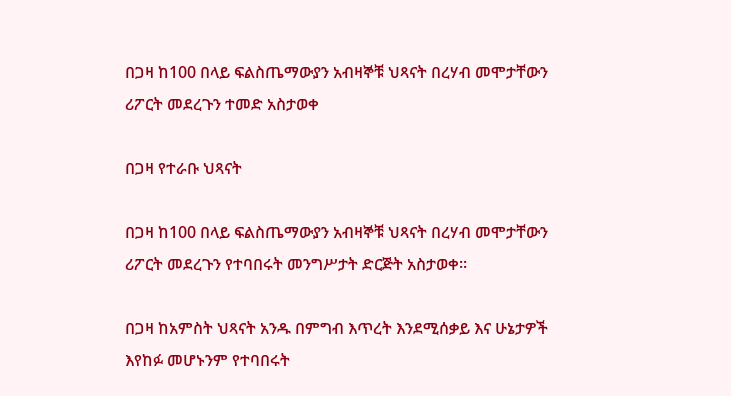በጋዛ ከ100 በላይ ፍልስጤማውያን አብዛኞቹ ህጻናት በረሃብ መሞታቸውን ሪፖርት መደረጉን ተመድ አስታወቀ

በጋዛ የተራቡ ህጻናት

በጋዛ ከ100 በላይ ፍልስጤማውያን አብዛኞቹ ህጻናት በረሃብ መሞታቸውን ሪፖርት መደረጉን የተባበሩት መንግሥታት ድርጅት አስታወቀ።

በጋዛ ከአምስት ህጻናት አንዱ በምግብ እጥረት እንደሚሰቃይ እና ሁኔታዎች እየከፉ መሆኑንም የተባበሩት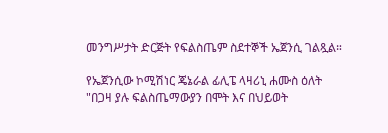መንግሥታት ድርጅት የፍልስጤም ስደተኞች ኤጀንሲ ገልጿል።

የኤጀንሲው ኮሚሽነር ጄኔራል ፊሊፔ ላዛሪኒ ሐሙስ ዕለት "በጋዛ ያሉ ፍልስጤማውያን በሞት እና በህይወት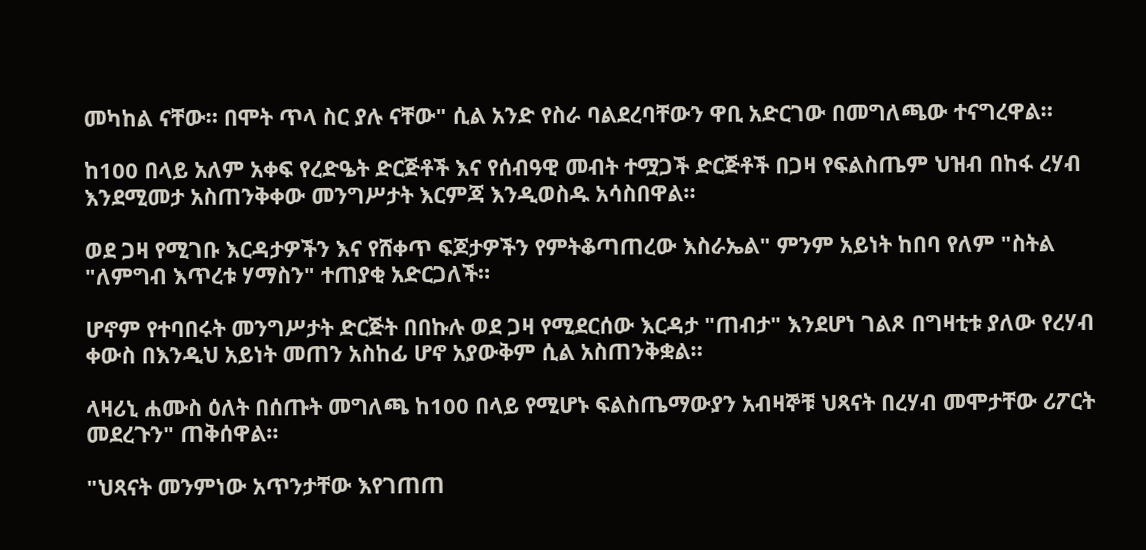መካከል ናቸው። በሞት ጥላ ስር ያሉ ናቸው" ሲል አንድ የስራ ባልደረባቸውን ዋቢ አድርገው በመግለጫው ተናግረዋል።

ከ100 በላይ አለም አቀፍ የረድዔት ድርጅቶች እና የሰብዓዊ መብት ተሟጋች ድርጅቶች በጋዛ የፍልስጤም ህዝብ በከፋ ረሃብ እንደሚመታ አስጠንቅቀው መንግሥታት እርምጃ እንዲወስዱ አሳስበዋል።

ወደ ጋዛ የሚገቡ እርዳታዎችን እና የሸቀጥ ፍጆታዎችን የምትቆጣጠረው እስራኤል" ምንም አይነት ከበባ የለም "ስትል "ለምግብ እጥረቱ ሃማስን" ተጠያቂ አድርጋለች።

ሆኖም የተባበሩት መንግሥታት ድርጅት በበኩሉ ወደ ጋዛ የሚደርሰው እርዳታ "ጠብታ" እንደሆነ ገልጾ በግዛቲቱ ያለው የረሃብ ቀውስ በእንዲህ አይነት መጠን አስከፊ ሆኖ አያውቅም ሲል አስጠንቅቋል።

ላዛሪኒ ሐሙስ ዕለት በሰጡት መግለጫ ከ100 በላይ የሚሆኑ ፍልስጤማውያን አብዛኞቹ ህጻናት በረሃብ መሞታቸው ሪፖርት መደረጉን" ጠቅሰዋል።

"ህጻናት መንምነው አጥንታቸው እየገጠጠ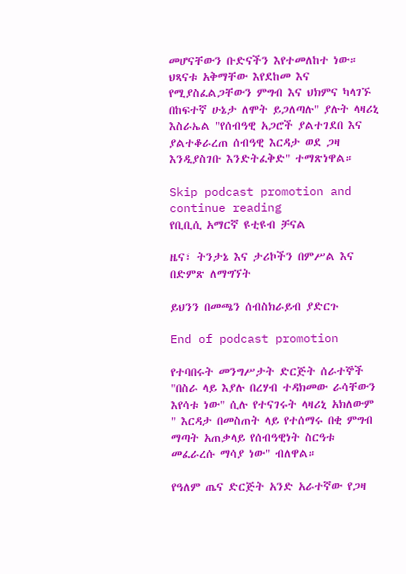መሆናቸውን ቡድናችን እየተመለከተ ነው። ህጻናቱ አቅማቸው እየደከመ እና የሚያስፈልጋቸውን ምግብ እና ህክምና ካላገኙ በከፍተኛ ሁኔታ ለሞት ይጋለጣሉ" ያሉት ላዛሪኒ እስራኤል "የሰብዓዊ አጋሮች ያልተገደበ እና ያልተቆራረጠ ሰብዓዊ እርዳታ ወደ ጋዛ እንዲያስገቡ እንድትፈቅድ" ተማጽነዋል።

Skip podcast promotion and continue reading
የቢቢሲ አማርኛ ዩቲዩብ ቻናል

ዜና፣ ትንታኔ እና ታሪኮችን በምሥል እና በድምጽ ለማግኘት

ይህንን በመጫን ሰብስክራይብ ያድርጉ

End of podcast promotion

የተባበሩት መንግሥታት ድርጅት ሰራተኞች "በስራ ላይ እያሉ በረሃብ ተዳክመው ራሳቸውን እየሳቱ ነው" ሲሉ የተናገሩት ላዛሪኒ አክለውም " እርዳታ በመስጠት ላይ የተሰማሩ በቂ ምግብ ማጣት አጠቃላይ የሰብዓዊነት ስርዓቱ መፈራረሱ ማሳያ ነው" ብለዋል።

የዓለም ጤና ድርጅት አንድ አራተኛው የጋዛ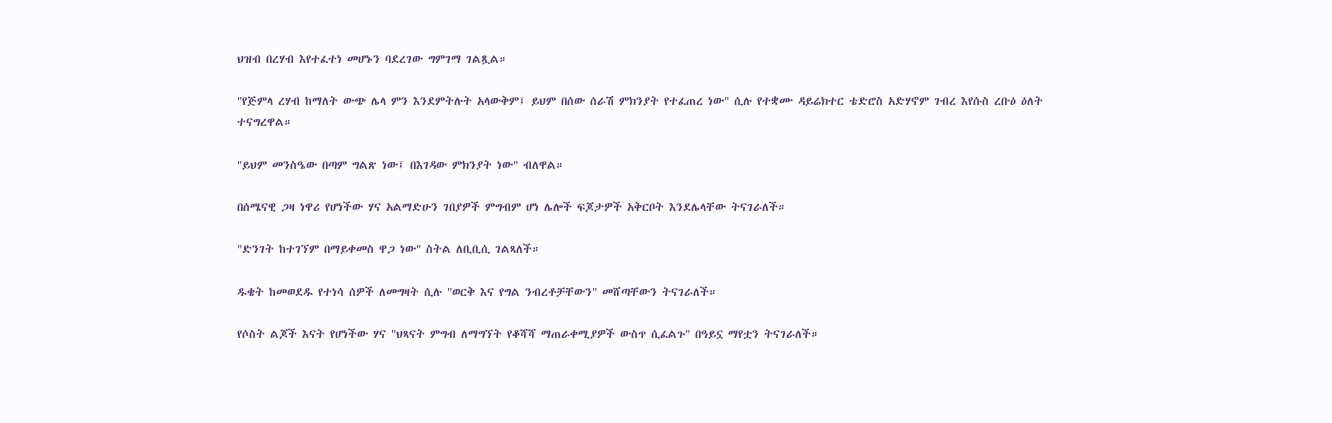ህዝብ በረሃብ እየተፈተነ መሆኑን ባደረገው ግምገማ ገልጿል።

"የጅምላ ረሃብ ከማለት ውጭ ሌላ ምን እንደምትሉት አላውቅም፤ ይህም በሰው ሰራሽ ምክንያት የተፈጠረ ነው" ሲሉ የተቋሙ ዳይሬክተር ቴድሮስ አድሃኖም ገብረ እየሱስ ረቡዕ ዕለት ተናግረዋል።

"ይህም መንስዔው በጣም ግልጽ ነው፤ በእገዳው ምክንያት ነው" ብለዋል።

በሰሜናዊ ጋዛ ነዋሪ የሆነችው ሃና አልማድሁን ገበያዎች ምግብም ሆነ ሌሎች ፍጆታዎች አቅርቦት እንደሌላቸው ትናገራለች።

"ድንገት ከተገኘም በማይቀመስ ዋጋ ነው" ስትል ለቢቢሲ ገልጻለች።

ዱቄት ከመወደዱ የተነሳ ሰዎች ለመግዛት ሲሉ "ወርቅ እና የግል ንብረቶቻቸውን" መሸጣቸውን ትናገራለች።

የሶስት ልጆች እናት የሆነችው ሃና "ህጻናት ምግብ ለማግኘት የቆሻሻ ማጠራቀሚያዎች ውስጥ ሲፈልጉ" በዓይኗ ማየቷን ትናገራለች።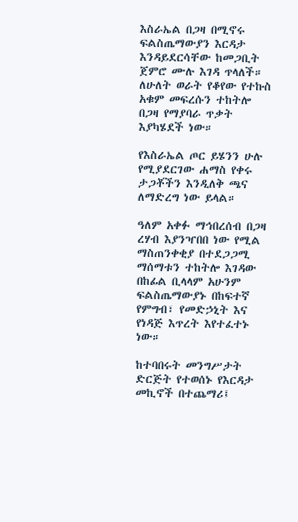እስራኤል በጋዛ በሚኖሩ ፍልስጤማውያን እርዳታ እንዳይደርሳቸው ከመጋቢት ጀምሮ ሙሉ እገዳ ጥላለች። ለሁለት ወራት የቆየው የተኩስ አቁም መፍረሱን ተከትሎ በጋዛ የማያባራ ጥቃት እያካሄደች ነው።

የእስራኤል ጦር ይሄንን ሁሉ የሚያደርገው ሐማስ የቀሩ ታጋቾችን እንዲለቅ ጫና ለማድረግ ነው ይላል።

ዓለም አቀፉ ማኅበረሰብ በጋዛ ረሃብ እያንዣበበ ነው የሚል ማስጠንቀቂያ በተደጋጋሚ ማሰማቱን ተከትሎ እገዳው በከፊል ቢላላም አሁንም ፍልስጤማውያኑ በከፍተኛ የምግብ፣ የመድኃኒት እና የነዳጅ እጥረት እየተፈተኑ ነው።

ከተባበሩት መንግሥታት ድርጅት የተወሰኑ የእርዳታ መኪኖች በተጨማሪ፤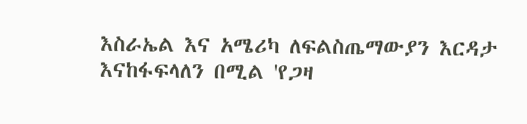እስራኤል እና አሜሪካ ለፍልስጤማውያን እርዳታ እናከፋፍላለን በሚል 'የጋዛ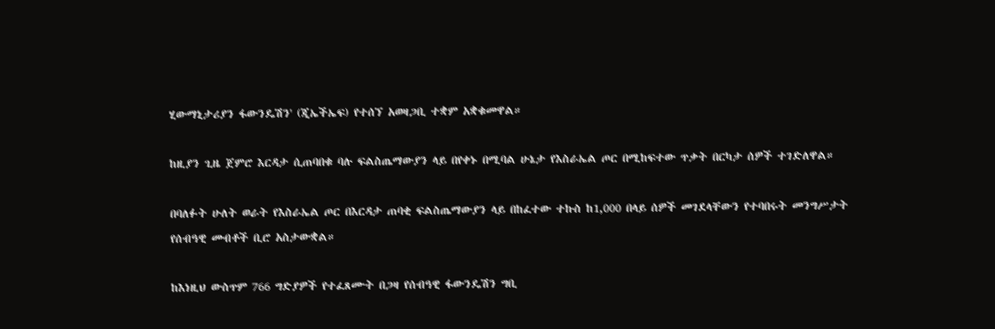ሂውማኒታሪያን ፋውንዴሽን' (ጂኤችኤፍ) የተሰኘ አወዛጋቢ ተቋም አቋቁመዋል።

ከዚያን ጊዜ ጀምሮ እርዳታ ሲጠባበቁ ባሉ ፍልስጤማውያን ላይ በየቀኑ በሚባል ሁኔታ የእስራኤል ጦር በሚከፍተው ጥቃት በርካታ ሰዎች ተገድለዋል።

በባለፉት ሁለት ወራት የእስራኤል ጦር በእርዳታ ጠባቂ ፍልስጤማውያን ላይ በከፈተው ተኩስ ከ1,000 በላይ ሰዎች መገደላቸውን የተባበሩት መንግሥታት የሰብዓዊ መብቶች ቢሮ አስታውቋል።

ከእነዚህ ውስጥም 766 ግድያዎች የተፈጸሙት በጋዛ የሰብዓዊ ፋውንዴሽን ግቢ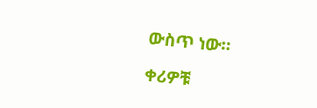ውስጥ ነው።

ቀሪዎቹ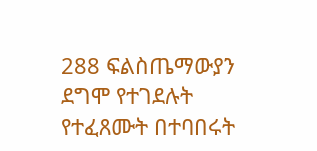288 ፍልስጤማውያን ደግሞ የተገደሉት የተፈጸሙት በተባበሩት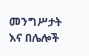መንግሥታት እና በሌሎች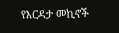የእርዳታ መኪኖች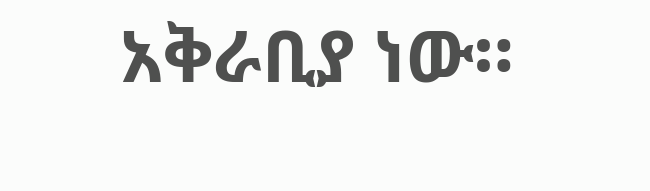አቅራቢያ ነው።